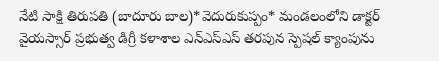నేటి సాక్షి తిరుపతి (బాదూరు బాల)*వెదురుకుప్పం* మండలంలోని డాక్టర్ వైయస్సార్ ప్రభుత్వ డిగ్రీ కళాశాల ఎన్ఎస్ఎస్ తరపున స్పెషల్ క్యాంపును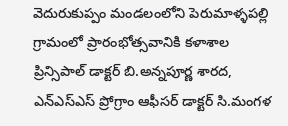వెదురుకుప్పం మండలంలోని పెరుమాళ్ళపల్లి గ్రామంలో ప్రారంభోత్సవానికి కళాశాల ప్రిన్సిపాల్ డాక్టర్ బి.అన్నపూర్ణ శారద, ఎన్ఎస్ఎస్ ప్రోగ్రాం ఆఫీసర్ డాక్టర్ సి.మంగళ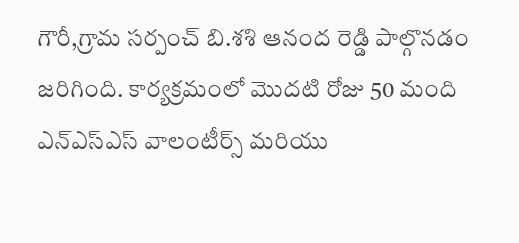గౌరీ,గ్రామ సర్పంచ్ బి.శశి ఆనంద రెడ్డి పాల్గొనడం జరిగింది. కార్యక్రమంలో మొదటి రోజు 50 మంది ఎన్ఎస్ఎస్ వాలంటీర్స్ మరియు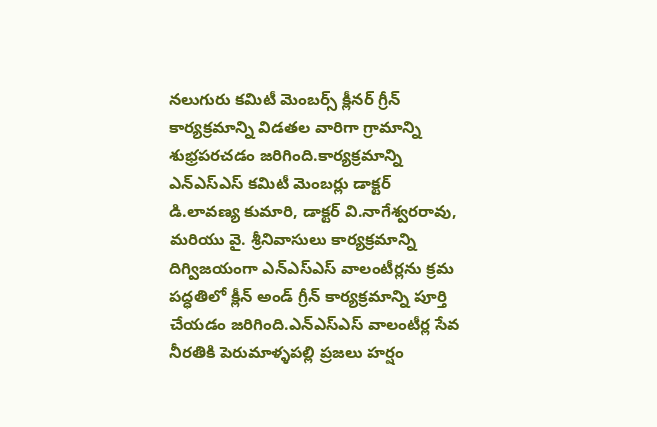నలుగురు కమిటీ మెంబర్స్ క్లీనర్ గ్రీన్ కార్యక్రమాన్ని విడతల వారిగా గ్రామాన్ని శుభ్రపరచడం జరిగింది.కార్యక్రమాన్ని ఎన్ఎస్ఎస్ కమిటీ మెంబర్లు డాక్టర్ డి.లావణ్య కుమారి, డాక్టర్ వి.నాగేశ్వరరావు, మరియు వై. శ్రీనివాసులు కార్యక్రమాన్ని దిగ్విజయంగా ఎన్ఎస్ఎస్ వాలంటీర్లను క్రమ పద్ధతిలో క్లీన్ అండ్ గ్రీన్ కార్యక్రమాన్ని పూర్తి చేయడం జరిగింది.ఎన్ఎస్ఎస్ వాలంటీర్ల సేవ నీరతికి పెరుమాళ్ళపల్లి ప్రజలు హర్షం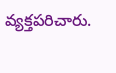వ్యక్తపరిచారు.